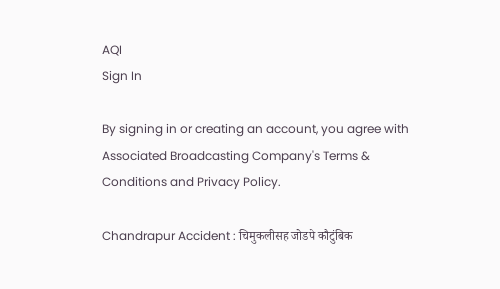AQI
Sign In

By signing in or creating an account, you agree with Associated Broadcasting Company's Terms & Conditions and Privacy Policy.

Chandrapur Accident : चिमुकलीसह जोडपे कौटुंबिक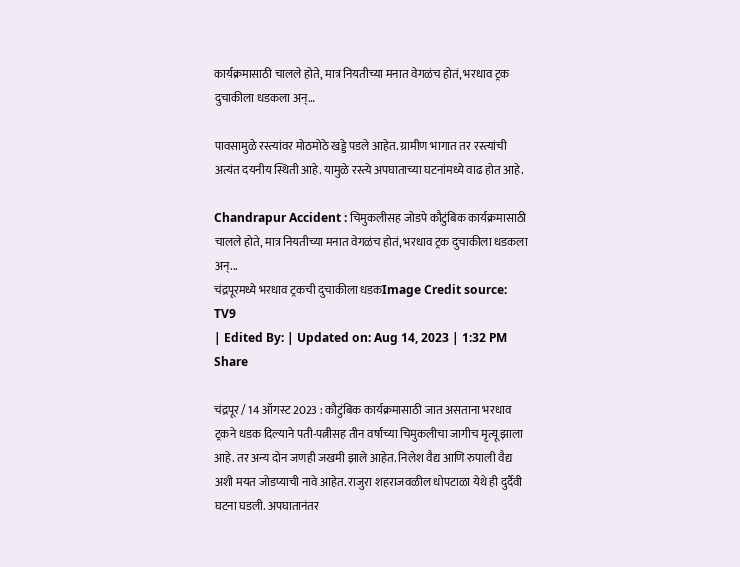कार्यक्रमासाठी चालले होते, मात्र नियतीच्या मनात वेगळंच होतं, भरधाव ट्रक दुचाकीला धडकला अन्…

पावसामुळे रस्त्यांवर मोठमोठे खड्डे पडले आहेत. ग्रामीण भागात तर रस्त्यांची अत्यंत दयनीय स्थिती आहे. यामुळे रस्त्ये अपघाताच्या घटनांमध्ये वाढ होत आहे.

Chandrapur Accident : चिमुकलीसह जोडपे कौटुंबिक कार्यक्रमासाठी चालले होते, मात्र नियतीच्या मनात वेगळंच होतं, भरधाव ट्रक दुचाकीला धडकला अन्...
चंद्रपूरमध्ये भरधाव ट्रकची दुचाकीला धडकImage Credit source: TV9
| Edited By: | Updated on: Aug 14, 2023 | 1:32 PM
Share

चंद्रपूर / 14 ऑगस्ट 2023 : कौटुंबिक कार्यक्रमासाठी जात असताना भरधाव ट्रकने धडक दिल्याने पती-पत्नीसह तीन वर्षाच्या चिमुकलीचा जागीच मृत्यू झाला आहे. तर अन्य दोन जणही जखमी झाले आहेत. निलेश वैद्य आणि रुपाली वैद्य अशी मयत जोडप्याची नावे आहेत. राजुरा शहराजवळील धोपटाळा येथे ही दुर्दैवी घटना घडली. अपघातानंतर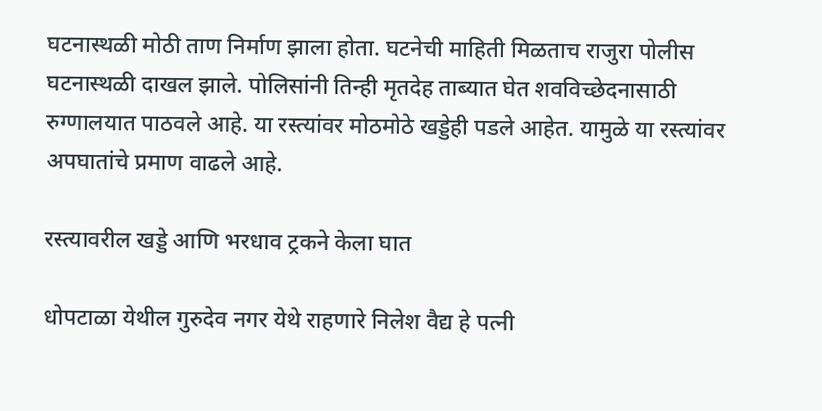घटनास्थळी मोठी ताण निर्माण झाला होता. घटनेची माहिती मिळताच राजुरा पोलीस घटनास्थळी दाखल झाले. पोलिसांनी तिन्ही मृतदेह ताब्यात घेत शवविच्छेदनासाठी रुग्णालयात पाठवले आहे. या रस्त्यांवर मोठमोठे खड्डेही पडले आहेत. यामुळे या रस्त्यांवर अपघातांचे प्रमाण वाढले आहे.

रस्त्यावरील खड्डे आणि भरधाव ट्रकने केला घात

धोपटाळा येथील गुरुदेव नगर येथे राहणारे निलेश वैद्य हे पत्नी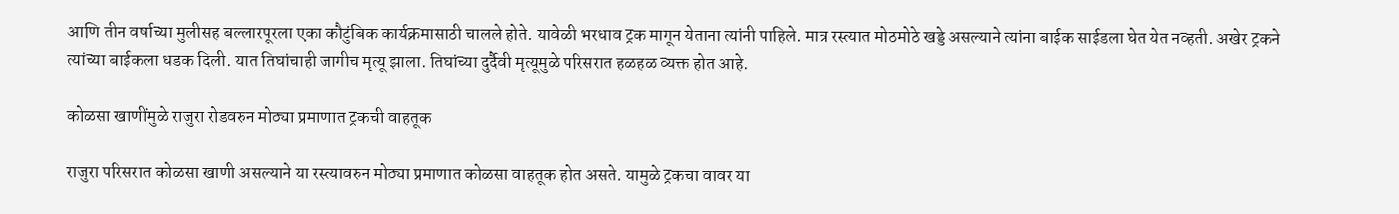आणि तीन वर्षाच्या मुलीसह बल्लारपूरला एका कौटुंबिक कार्यक्रमासाठी चालले होते. यावेळी भरधाव ट्रक मागून येताना त्यांनी पाहिले. मात्र रस्त्यात मोठमोठे खड्डे असल्याने त्यांना बाईक साईडला घेत येत नव्हती. अखेर ट्रकने त्यांच्या बाईकला धडक दिली. यात तिघांचाही जागीच मृत्यू झाला. तिघांच्या दुर्दैवी मृत्यूमुळे परिसरात हळहळ व्यक्त होत आहे.

कोळसा खाणींमुळे राजुरा रोडवरुन मोठ्या प्रमाणात ट्रकची वाहतूक

राजुरा परिसरात कोळसा खाणी असल्याने या रस्त्यावरुन मोठ्या प्रमाणात कोळसा वाहतूक होत असते. यामुळे ट्रकचा वावर या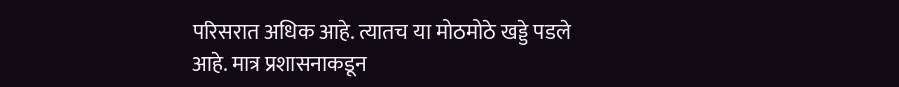परिसरात अधिक आहे. त्यातच या मोठमोठे खड्डे पडले आहे. मात्र प्रशासनाकडून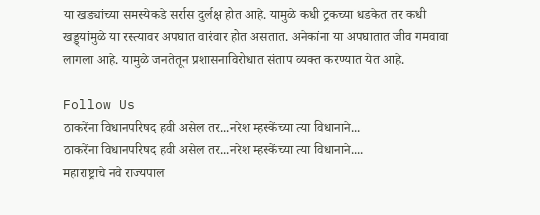या खड्यांच्या समस्येकडे सर्रास दुर्लक्ष होत आहे. यामुळे कधी ट्रकच्या धडकेत तर कधी खड्ड्यांमुळे या रस्त्यावर अपघात वारंवार होत असतात. अनेकांना या अपघातात जीव गमवावा लागला आहे. यामुळे जनतेतून प्रशासनाविरोधात संताप व्यक्त करण्यात येत आहे.

Follow Us
ठाकरेंना विधानपरिषद हवी असेल तर...नरेश म्हस्केंच्या त्या विधानाने...
ठाकरेंना विधानपरिषद हवी असेल तर...नरेश म्हस्केंच्या त्या विधानाने....
महाराष्ट्राचे नवे राज्यपाल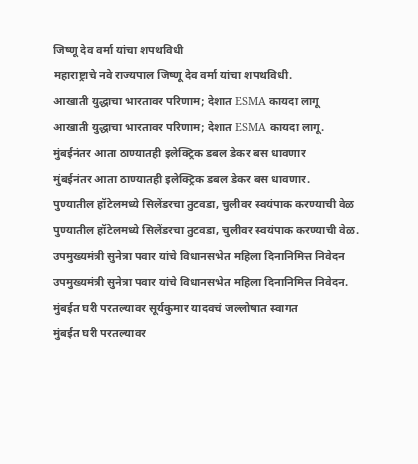जिष्णू देव वर्मा यांचा शपथविधी
महाराष्ट्राचे नवे राज्यपाल जिष्णू देव वर्मा यांचा शपथविधी.
आखाती युद्धाचा भारतावर परिणाम; देशात ESMA कायदा लागू
आखाती युद्धाचा भारतावर परिणाम; देशात ESMA कायदा लागू.
मुंबईनंतर आता ठाण्यातही इलेक्ट्रिक डबल डेकर बस धावणार
मुंबईनंतर आता ठाण्यातही इलेक्ट्रिक डबल डेकर बस धावणार.
पुण्यातील हॉटेलमध्ये सिलेंडरचा तुटवडा, चुलीवर स्वयंपाक करण्याची वेळ
पुण्यातील हॉटेलमध्ये सिलेंडरचा तुटवडा, चुलीवर स्वयंपाक करण्याची वेळ.
उपमुख्यमंत्री सुनेत्रा पवार यांचे विधानसभेत महिला दिनानिमित्त निवेदन
उपमुख्यमंत्री सुनेत्रा पवार यांचे विधानसभेत महिला दिनानिमित्त निवेदन.
मुंबईत घरी परतल्यावर सूर्यकुमार यादवचं जल्लोषात स्वागत
मुंबईत घरी परतल्यावर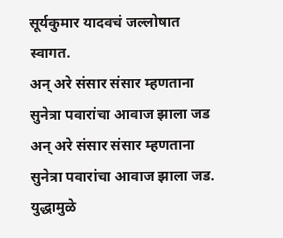सूर्यकुमार यादवचं जल्लोषात स्वागत.
अन् अरे संसार संसार म्हणताना सुनेत्रा पवारांचा आवाज झाला जड
अन् अरे संसार संसार म्हणताना सुनेत्रा पवारांचा आवाज झाला जड.
युद्धामुळे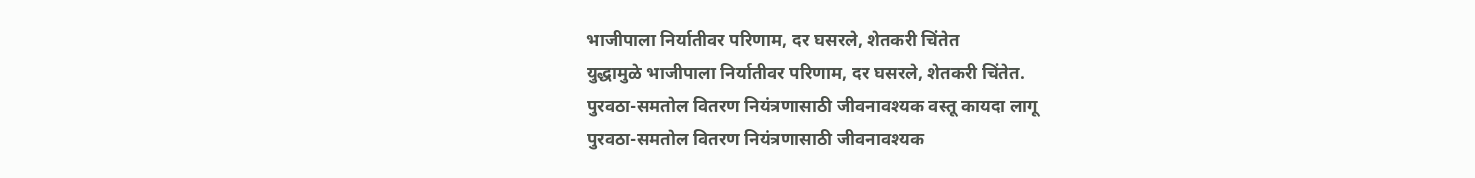भाजीपाला निर्यातीवर परिणाम, दर घसरले, शेतकरी चिंतेत
युद्धामुळे भाजीपाला निर्यातीवर परिणाम, दर घसरले, शेतकरी चिंतेत.
पुरवठा-समतोल वितरण नियंत्रणासाठी जीवनावश्यक वस्तू कायदा लागू
पुरवठा-समतोल वितरण नियंत्रणासाठी जीवनावश्यक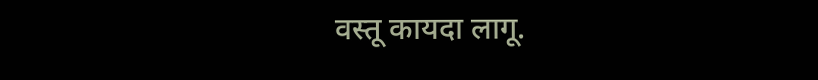वस्तू कायदा लागू.